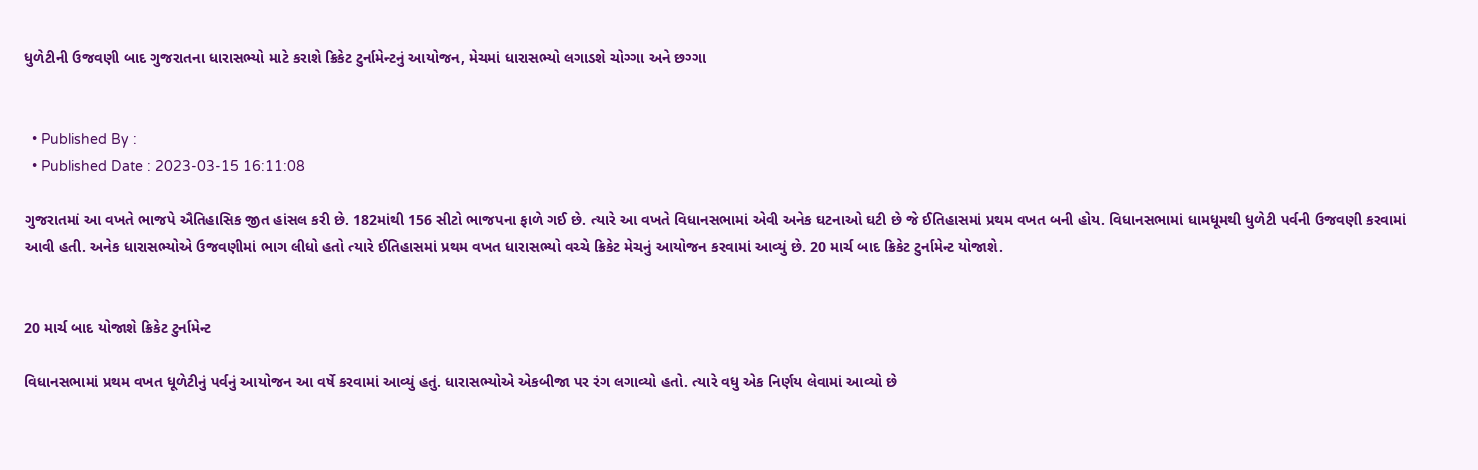ધુળેટીની ઉજવણી બાદ ગુજરાતના ધારાસભ્યો માટે કરાશે ક્રિકેટ ટુર્નામેન્ટનું આયોજન, મેચમાં ધારાસભ્યો લગાડશે ચોગ્ગા અને છગ્ગા


  • Published By :
  • Published Date : 2023-03-15 16:11:08

ગુજરાતમાં આ વખતે ભાજપે ઐતિહાસિક જીત હાંસલ કરી છે. 182માંથી 156 સીટો ભાજપના ફાળે ગઈ છે. ત્યારે આ વખતે વિધાનસભામાં એવી અનેક ઘટનાઓ ઘટી છે જે ઈતિહાસમાં પ્રથમ વખત બની હોય. વિધાનસભામાં ધામધૂમથી ધુળેટી પર્વની ઉજવણી કરવામાં આવી હતી. અનેક ધારાસભ્યોએ ઉજવણીમાં ભાગ લીધો હતો ત્યારે ઈતિહાસમાં પ્રથમ વખત ધારાસભ્યો વચ્ચે ક્રિકેટ મેચનું આયોજન કરવામાં આવ્યું છે. 20 માર્ચ બાદ ક્રિકેટ ટુર્નામેન્ટ યોજાશે.


20 માર્ચ બાદ યોજાશે ક્રિકેટ ટુર્નામેન્ટ

વિધાનસભામાં પ્રથમ વખત ધૂળેટીનું પર્વનું આયોજન આ વર્ષે કરવામાં આવ્યું હતું. ધારાસભ્યોએ એકબીજા પર રંગ લગાવ્યો હતો. ત્યારે વધુ એક નિર્ણય લેવામાં આવ્યો છે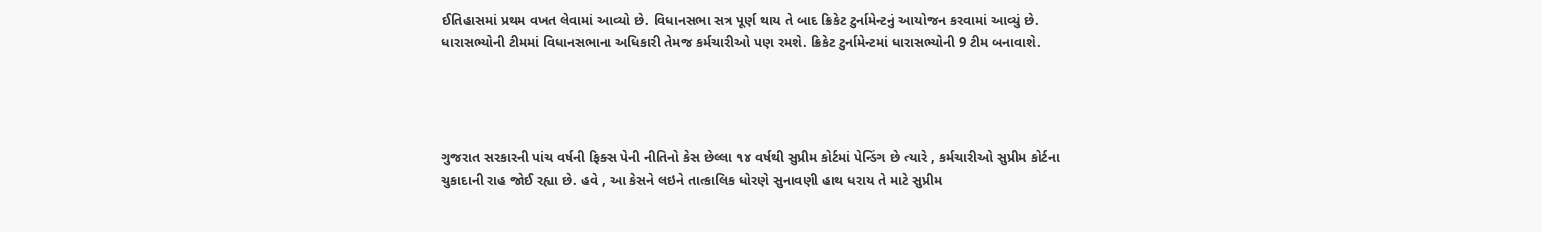ઈતિહાસમાં પ્રથમ વખત લેવામાં આવ્યો છે. વિધાનસભા સત્ર પૂર્ણ થાય તે બાદ ક્રિકેટ ટુર્નામેન્ટનું આયોજન કરવામાં આવ્યું છે. ધારાસભ્યોની ટીમમાં વિધાનસભાના અધિકારી તેમજ કર્મચારીઓ પણ રમશે. ક્રિકેટ ટુર્નામેન્ટમાં ધારાસભ્યોની 9 ટીમ બનાવાશે.




ગુજરાત સરકારની પાંચ વર્ષની ફિક્સ પેની નીતિનો કેસ છેલ્લા ૧૪ વર્ષથી સુપ્રીમ કોર્ટમાં પેન્ડિંગ છે ત્યારે , કર્મચારીઓ સુપ્રીમ કોર્ટના ચુકાદાની રાહ જોઈ રહ્યા છે. હવે , આ કેસને લઇને તાત્કાલિક ધોરણે સુનાવણી હાથ ધરાય તે માટે સુપ્રીમ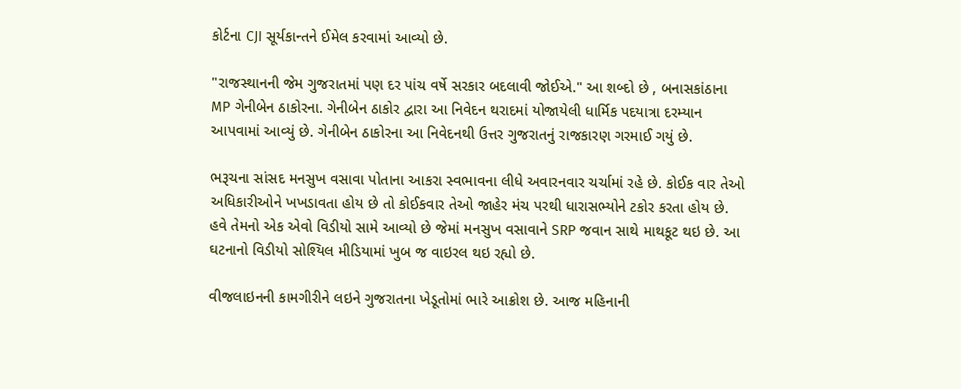કોર્ટના CJI સૂર્યકાન્તને ઈમેલ કરવામાં આવ્યો છે.

"રાજસ્થાનની જેમ ગુજરાતમાં પણ દર પાંચ વર્ષે સરકાર બદલાવી જોઈએ." આ શબ્દો છે , બનાસકાંઠાના MP ગેનીબેન ઠાકોરના. ગેનીબેન ઠાકોર દ્વારા આ નિવેદન થરાદમાં યોજાયેલી ધાર્મિક પદયાત્રા દરમ્યાન આપવામાં આવ્યું છે. ગેનીબેન ઠાકોરના આ નિવેદનથી ઉત્તર ગુજરાતનું રાજકારણ ગરમાઈ ગયું છે.

ભરૂચના સાંસદ મનસુખ વસાવા પોતાના આકરા સ્વભાવના લીધે અવારનવાર ચર્ચામાં રહે છે. કોઈક વાર તેઓ અધિકારીઓને ખખડાવતા હોય છે તો કોઈકવાર તેઓ જાહેર મંચ પરથી ધારાસભ્યોને ટકોર કરતા હોય છે. હવે તેમનો એક એવો વિડીયો સામે આવ્યો છે જેમાં મનસુખ વસાવાને SRP જવાન સાથે માથકૂટ થઇ છે. આ ઘટનાનો વિડીયો સોશ્યિલ મીડિયામાં ખુબ જ વાઇરલ થઇ રહ્યો છે.

વીજલાઇનની કામગીરીને લઇને ગુજરાતના ખેડૂતોમાં ભારે આક્રોશ છે. આજ મહિનાની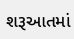શરૂઆતમાં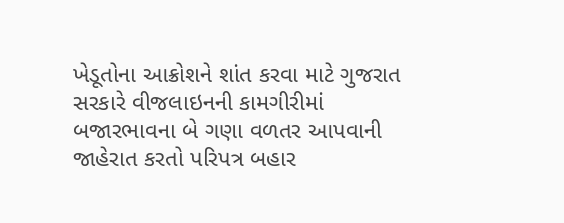ખેડૂતોના આક્રોશને શાંત કરવા માટે ગુજરાત સરકારે વીજલાઇનની કામગીરીમાં બજારભાવના બે ગણા વળતર આપવાની જાહેરાત કરતો પરિપત્ર બહાર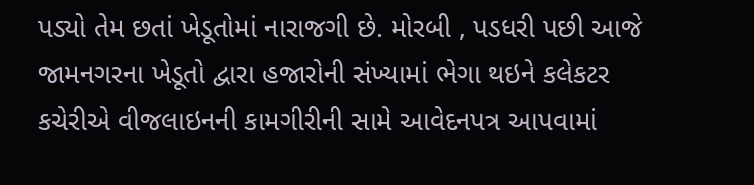પડ્યો તેમ છતાં ખેડૂતોમાં નારાજગી છે. મોરબી , પડધરી પછી આજે જામનગરના ખેડૂતો દ્વારા હજારોની સંખ્યામાં ભેગા થઇને કલેકટર કચેરીએ વીજલાઇનની કામગીરીની સામે આવેદનપત્ર આપવામાં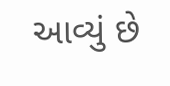આવ્યું છે